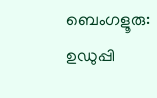ബെംഗളൂരു: ഉഡുപ്പി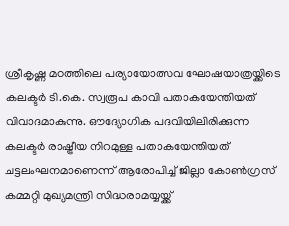ശ്രീകൃഷ്ണ മഠത്തിലെ പര്യായോത്സവ ഘോഷയാത്രയ്ക്കിടെ കലക്ടർ ടി.കെ. സ്വരൂപ കാവി പതാകയേന്തിയത് വിവാദമാകുന്നു. ഔദ്യോഗിക പദവിയിലിരിക്കുന്ന കലക്ടർ രാഷ്ട്രീയ നിറമുള്ള പതാകയേന്തിയത് ചട്ടലംഘനമാണെന്ന് ആരോപിച്ച് ജില്ലാ കോൺഗ്രസ് കമ്മറ്റി മുഖ്യമന്ത്രി സിദ്ധരാമയ്യയ്ക്ക്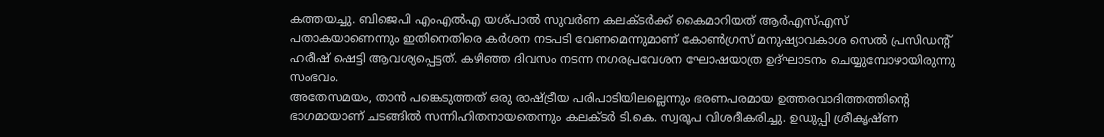കത്തയച്ചു. ബിജെപി എംഎൽഎ യശ്പാൽ സുവർണ കലക്ടർക്ക് കൈമാറിയത് ആർഎസ്എസ് പതാകയാണെന്നും ഇതിനെതിരെ കർശന നടപടി വേണമെന്നുമാണ് കോൺഗ്രസ് മനുഷ്യാവകാശ സെൽ പ്രസിഡന്റ് ഹരീഷ് ഷെട്ടി ആവശ്യപ്പെട്ടത്. കഴിഞ്ഞ ദിവസം നടന്ന നഗരപ്രവേശന ഘോഷയാത്ര ഉദ്ഘാടനം ചെയ്യുമ്പോഴായിരുന്നു സംഭവം.
അതേസമയം, താൻ പങ്കെടുത്തത് ഒരു രാഷ്ട്രീയ പരിപാടിയിലല്ലെന്നും ഭരണപരമായ ഉത്തരവാദിത്തത്തിന്റെ ഭാഗമായാണ് ചടങ്ങിൽ സന്നിഹിതനായതെന്നും കലക്ടർ ടി.കെ. സ്വരൂപ വിശദീകരിച്ചു. ഉഡുപ്പി ശ്രീകൃഷ്ണ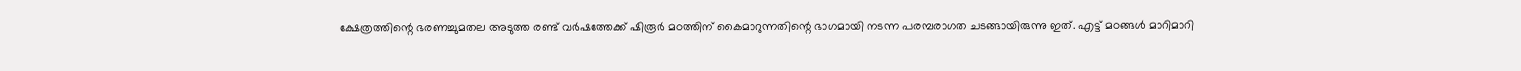ക്ഷേത്രത്തിന്റെ ഭരണച്ചുമതല അടുത്ത രണ്ട് വർഷത്തേക്ക് ഷിരൂർ മഠത്തിന് കൈമാറുന്നതിന്റെ ഭാഗമായി നടന്ന പരമ്പരാഗത ചടങ്ങായിരുന്നു ഇത്. എട്ട് മഠങ്ങൾ മാറിമാറി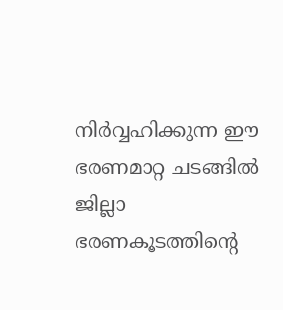നിർവ്വഹിക്കുന്ന ഈ ഭരണമാറ്റ ചടങ്ങിൽ ജില്ലാ ഭരണകൂടത്തിന്റെ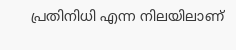പ്രതിനിധി എന്ന നിലയിലാണ്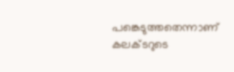പങ്കെടുത്തതെന്നാണ് കലക്ടറുടെ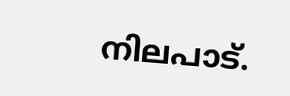നിലപാട്.